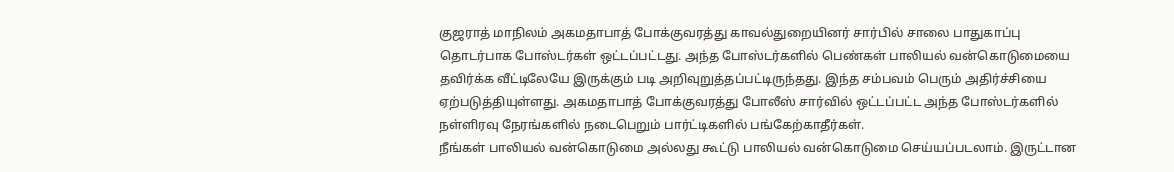குஜராத் மாநிலம் அகமதாபாத் போக்குவரத்து காவல்துறையினர் சார்பில் சாலை பாதுகாப்பு தொடர்பாக போஸ்டர்கள் ஒட்டப்பட்டது. அந்த போஸ்டர்களில் பெண்கள் பாலியல் வன்கொடுமையை தவிர்க்க வீட்டிலேயே இருக்கும் படி அறிவுறுத்தப்பட்டிருந்தது. இந்த சம்பவம் பெரும் அதிர்ச்சியை ஏற்படுத்தியுள்ளது. அகமதாபாத் போக்குவரத்து போலீஸ் சார்வில் ஒட்டப்பட்ட அந்த போஸ்டர்களில் நள்ளிரவு நேரங்களில் நடைபெறும் பார்ட்டிகளில் பங்கேற்காதீர்கள்.
நீங்கள் பாலியல் வன்கொடுமை அல்லது கூட்டு பாலியல் வன்கொடுமை செய்யப்படலாம். இருட்டான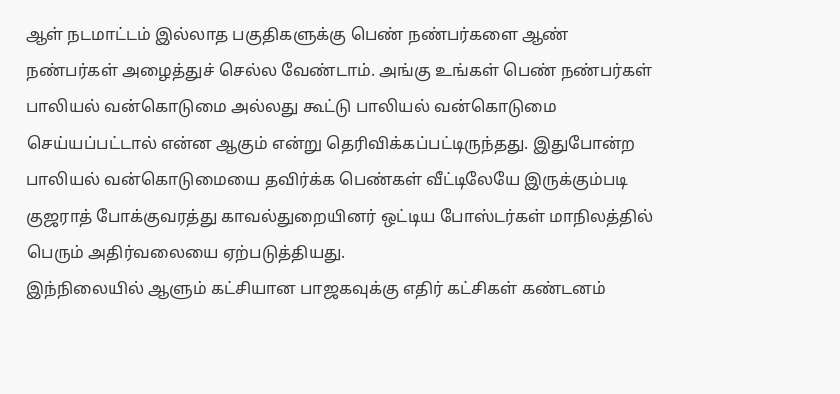ஆள் நடமாட்டம் இல்லாத பகுதிகளுக்கு பெண் நண்பர்களை ஆண் நண்பர்கள் அழைத்துச் செல்ல வேண்டாம். அங்கு உங்கள் பெண் நண்பர்கள் பாலியல் வன்கொடுமை அல்லது கூட்டு பாலியல் வன்கொடுமை செய்யப்பட்டால் என்ன ஆகும் என்று தெரிவிக்கப்பட்டிருந்தது. இதுபோன்ற பாலியல் வன்கொடுமையை தவிர்க்க பெண்கள் வீட்டிலேயே இருக்கும்படி குஜராத் போக்குவரத்து காவல்துறையினர் ஒட்டிய போஸ்டர்கள் மாநிலத்தில் பெரும் அதிர்வலையை ஏற்படுத்தியது.
இந்நிலையில் ஆளும் கட்சியான பாஜகவுக்கு எதிர் கட்சிகள் கண்டனம்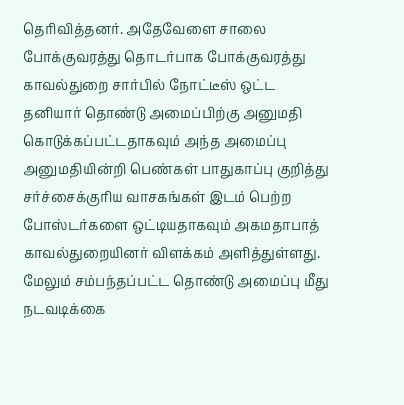தெரிவித்தனர். அதேவேளை சாலை போக்குவரத்து தொடர்பாக போக்குவரத்து காவல்துறை சார்பில் நோட்டீஸ் ஒட்ட தனியார் தொண்டு அமைப்பிற்கு அனுமதி கொடுக்கப்பட்டதாகவும் அந்த அமைப்பு அனுமதியின்றி பெண்கள் பாதுகாப்பு குறித்து சர்ச்சைக்குரிய வாசகங்கள் இடம் பெற்ற போஸ்டர்களை ஒட்டியதாகவும் அகமதாபாத் காவல்துறையினர் விளக்கம் அளித்துள்ளது. மேலும் சம்பந்தப்பட்ட தொண்டு அமைப்பு மீது நடவடிக்கை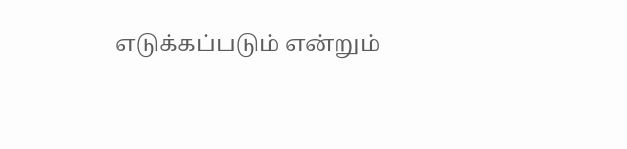எடுக்கப்படும் என்றும்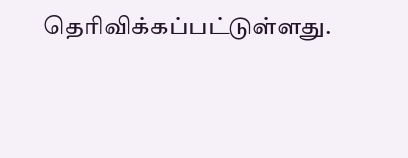தெரிவிக்கப்பட்டுள்ளது.